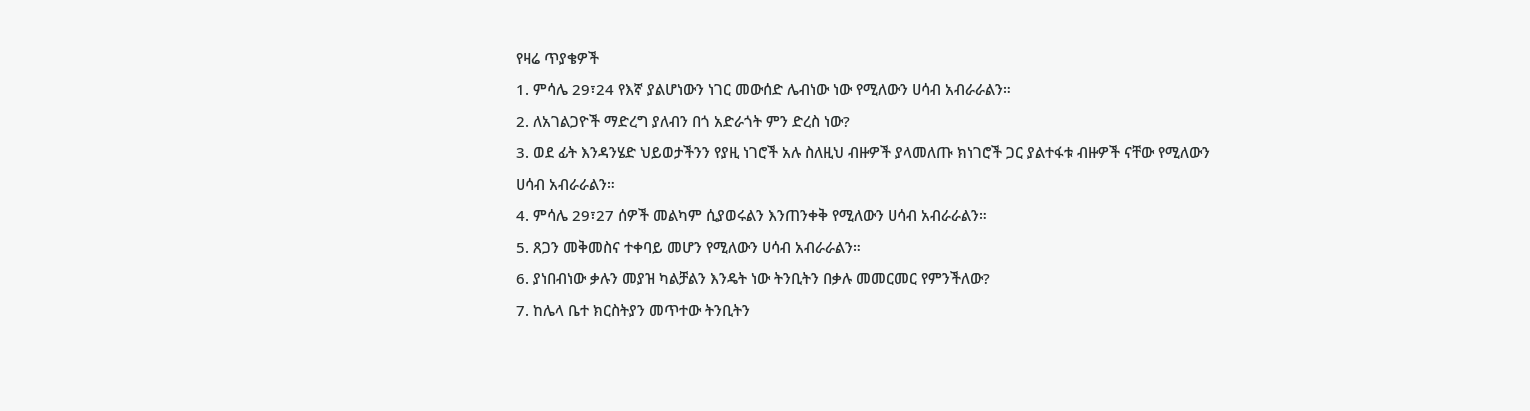የዛሬ ጥያቄዎች
1. ምሳሌ 29፣24 የእኛ ያልሆነውን ነገር መውሰድ ሌብነው ነው የሚለውን ሀሳብ አብራራልን።
2. ለአገልጋዮች ማድረግ ያለብን በጎ አድራጎት ምን ድረስ ነው?
3. ወደ ፊት እንዳንሄድ ህይወታችንን የያዚ ነገሮች አሉ ስለዚህ ብዙዎች ያላመለጡ ክነገሮች ጋር ያልተፋቱ ብዙዎች ናቸው የሚለውን ሀሳብ አብራራልን።
4. ምሳሌ 29፣27 ሰዎች መልካም ሲያወሩልን እንጠንቀቅ የሚለውን ሀሳብ አብራራልን።
5. ጸጋን መቅመስና ተቀባይ መሆን የሚለውን ሀሳብ አብራራልን።
6. ያነበብነው ቃሉን መያዝ ካልቻልን እንዴት ነው ትንቢትን በቃሉ መመርመር የምንችለው?
7. ከሌላ ቤተ ክርስትያን መጥተው ትንቢትን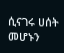ሲናገሩ ሀሰት መሆኑን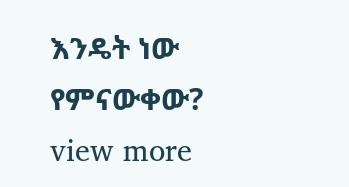እንዴት ነው የምናውቀው?
view more